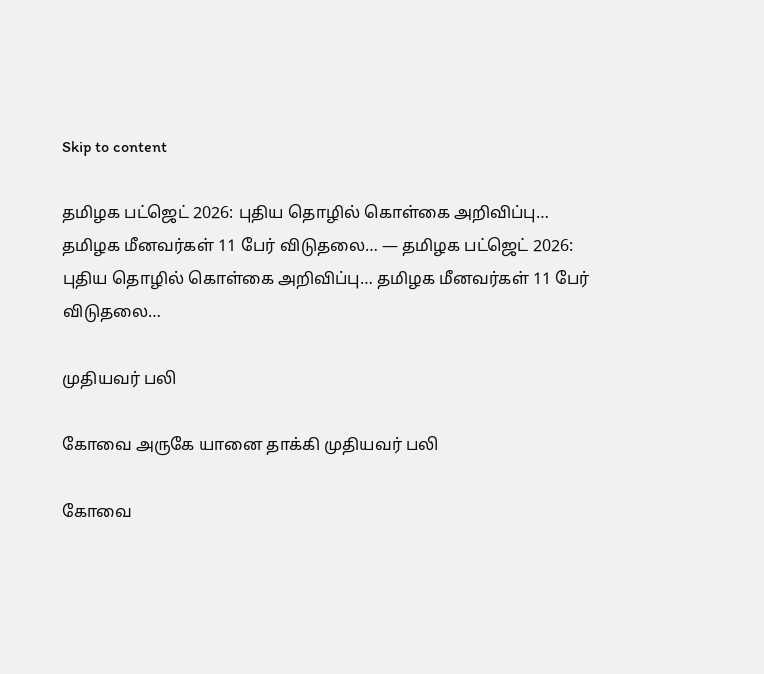Skip to content

தமிழக பட்ஜெட் 2026: புதிய தொழில் கொள்கை அறிவிப்பு… தமிழக மீனவர்கள் 11 பேர் விடுதலை… — தமிழக பட்ஜெட் 2026: புதிய தொழில் கொள்கை அறிவிப்பு… தமிழக மீனவர்கள் 11 பேர் விடுதலை…

முதியவர் பலி

கோவை அருகே யானை தாக்கி முதியவர் பலி

கோவை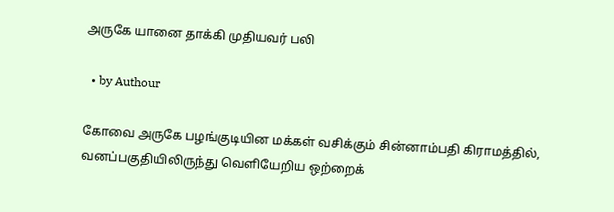அருகே யானை தாக்கி முதியவர் பலி

  • by Authour

கோவை அருகே பழங்குடியின மக்கள் வசிக்கும் சின்னாம்பதி கிராமத்தில், வனப்பகுதியிலிருந்து வெளியேறிய ஒற்றைக்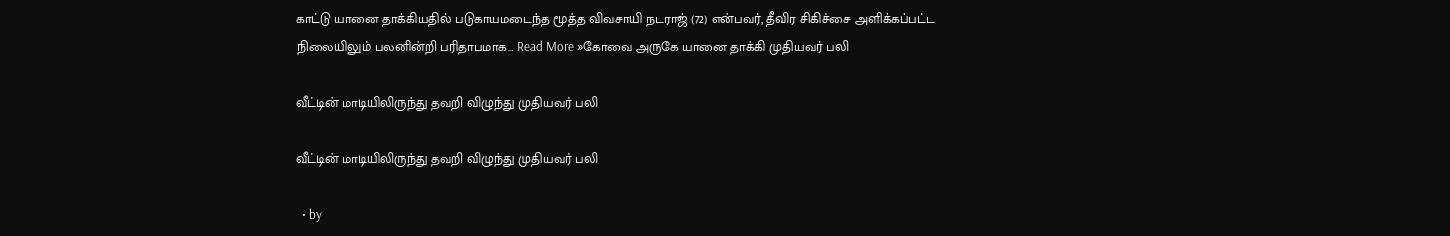காட்டு யானை தாக்கியதில் படுகாயமடைந்த மூத்த விவசாயி நடராஜ் (72) என்பவர், தீவிர சிகிச்சை அளிக்கப்பட்ட நிலையிலும் பலனின்றி பரிதாபமாக… Read More »கோவை அருகே யானை தாக்கி முதியவர் பலி

வீட்டின் மாடியிலிருந்து தவறி விழுந்து முதியவர் பலி

வீட்டின் மாடியிலிருந்து தவறி விழுந்து முதியவர் பலி

  • by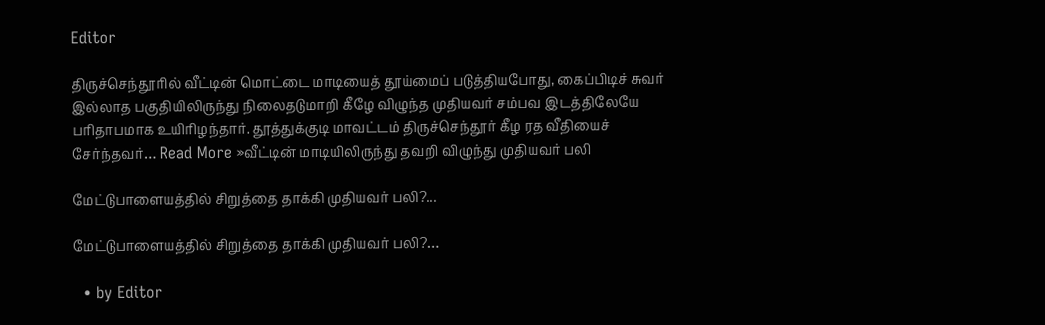Editor

திருச்செந்தூரில் வீட்டின் மொட்டை மாடியைத் தூய்மைப் படுத்தியபோது, கைப்பிடிச் சுவர் இல்லாத பகுதியிலிருந்து நிலைதடுமாறி கீழே விழுந்த முதியவர் சம்பவ இடத்திலேயே பரிதாபமாக உயிரிழந்தார். தூத்துக்குடி மாவட்டம் திருச்செந்தூர் கீழ ரத வீதியைச் சேர்ந்தவர்… Read More »வீட்டின் மாடியிலிருந்து தவறி விழுந்து முதியவர் பலி

மேட்டுபாளையத்தில் சிறுத்தை தாக்கி முதியவர் பலி?...

மேட்டுபாளையத்தில் சிறுத்தை தாக்கி முதியவர் பலி?…

  • by Editor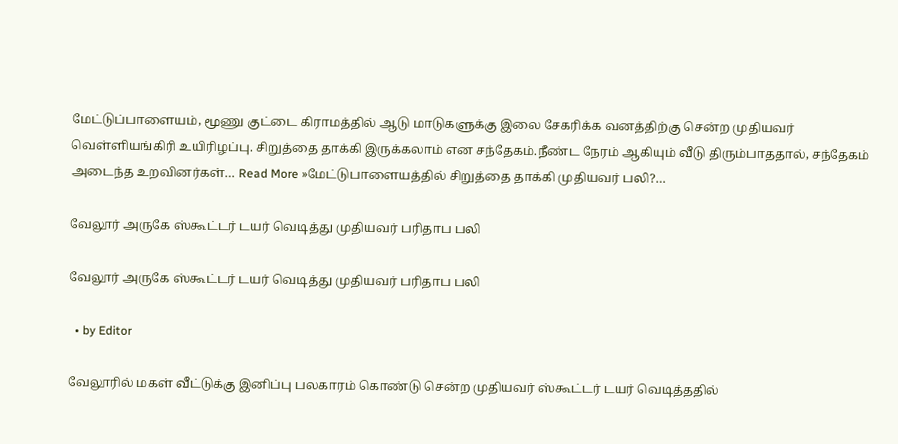மேட்டுப்பாளையம், மூணு குட்டை கிராமத்தில் ஆடு மாடுகளுக்கு இலை சேகரிக்க வனத்திற்கு சென்ற முதியவர் வெள்ளியங்கிரி உயிரிழப்பு. சிறுத்தை தாக்கி இருக்கலாம் என சந்தேகம்.நீண்ட நேரம் ஆகியும் வீடு திரும்பாததால், சந்தேகம் அடைந்த உறவினர்கள்… Read More »மேட்டுபாளையத்தில் சிறுத்தை தாக்கி முதியவர் பலி?…

வேலூர் அருகே ஸ்கூட்டர் டயர் வெடித்து முதியவர் பரிதாப பலி

வேலூர் அருகே ஸ்கூட்டர் டயர் வெடித்து முதியவர் பரிதாப பலி

  • by Editor

வேலூரில் மகள் வீட்டுக்கு இனிப்பு பலகாரம் கொண்டு சென்ற முதியவர் ஸ்கூட்டர் டயர் வெடித்ததில்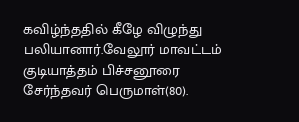கவிழ்ந்ததில் கீழே விழுந்து பலியானார்.வேலூர் மாவட்டம் குடியாத்தம் பிச்சனூரை சேர்ந்தவர் பெருமாள்(80).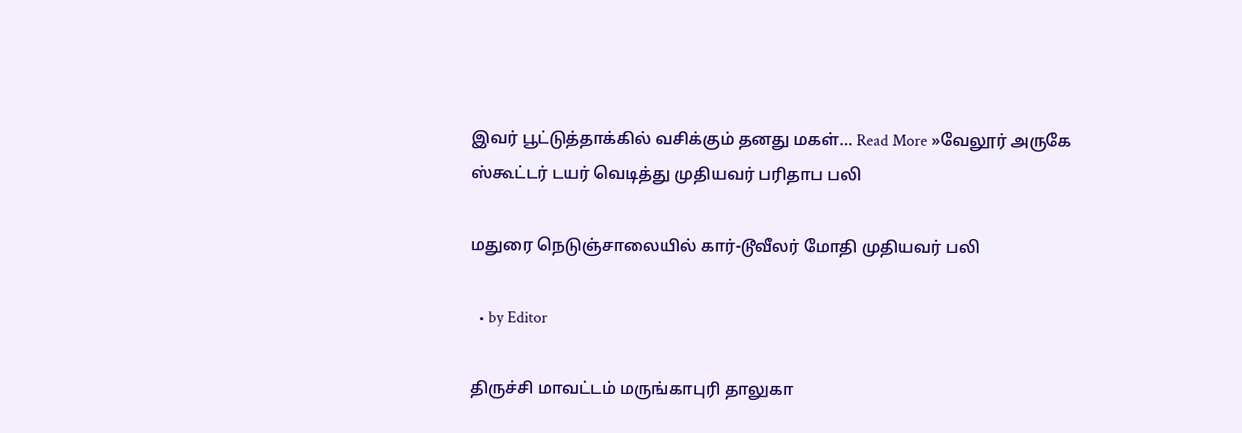இவர் பூட்டுத்தாக்கில் வசிக்கும் தனது மகள்… Read More »வேலூர் அருகே ஸ்கூட்டர் டயர் வெடித்து முதியவர் பரிதாப பலி

மதுரை நெடுஞ்சாலையில் கார்-டூவீலர் மோதி முதியவர் பலி

  • by Editor

திருச்சி மாவட்டம் மருங்காபுரி தாலுகா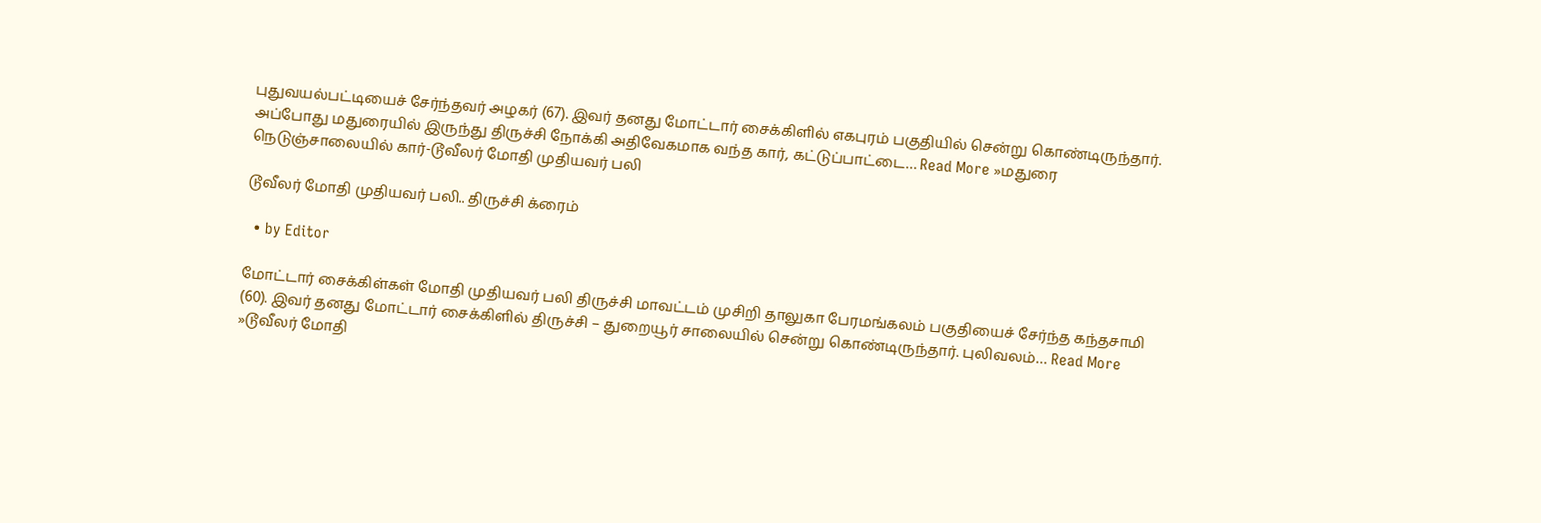புதுவயல்பட்டியைச் சேர்ந்தவர் அழகர் (67). இவர் தனது மோட்டார் சைக்கிளில் எகபுரம் பகுதியில் சென்று கொண்டிருந்தார். அப்போது மதுரையில் இருந்து திருச்சி நோக்கி அதிவேகமாக வந்த கார், கட்டுப்பாட்டை… Read More »மதுரை நெடுஞ்சாலையில் கார்-டூவீலர் மோதி முதியவர் பலி

டூவீலர் மோதி முதியவர் பலி.. திருச்சி க்ரைம்

  • by Editor

மோட்டார் சைக்கிள்கள் மோதி முதியவர் பலி திருச்சி மாவட்டம் முசிறி தாலுகா பேரமங்கலம் பகுதியைச் சேர்ந்த கந்தசாமி (60). இவர் தனது மோட்டார் சைக்கிளில் திருச்சி – துறையூர் சாலையில் சென்று கொண்டிருந்தார். புலிவலம்… Read More »டூவீலர் மோதி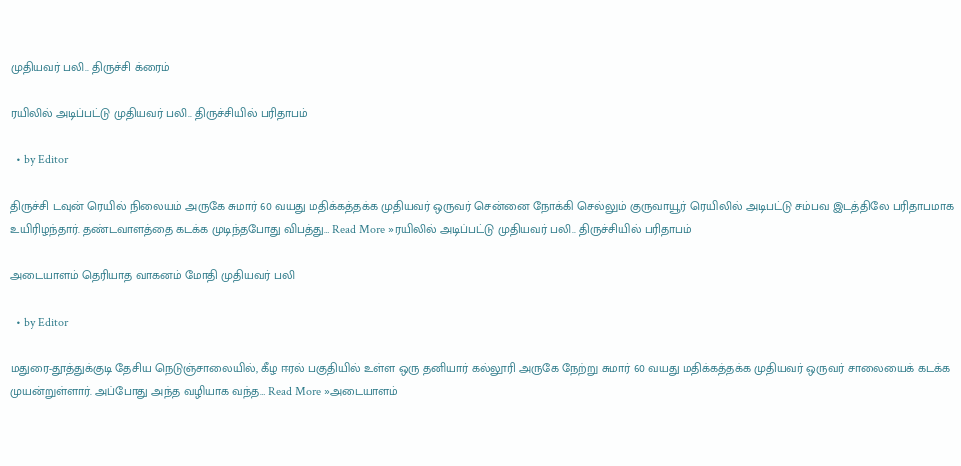முதியவர் பலி.. திருச்சி க்ரைம்

ரயிலில் அடிப்பட்டு முதியவர் பலி.. திருச்சியில் பரிதாபம்

  • by Editor

திருச்சி டவுன் ரெயில் நிலையம் அருகே சுமார் 60 வயது மதிக்கத்தக்க முதியவர் ஒருவர் சென்னை நோக்கி செல்லும் குருவாயூர் ரெயிலில் அடிபட்டு சம்பவ இடத்திலே பரிதாபமாக உயிரிழந்தார். தண்டவாளத்தை கடக்க முடிந்தபோது விபத்து… Read More »ரயிலில் அடிப்பட்டு முதியவர் பலி.. திருச்சியில் பரிதாபம்

அடையாளம் தெரியாத வாகனம் மோதி முதியவர் பலி

  • by Editor

மதுரை-தூத்துக்குடி தேசிய நெடுஞ்சாலையில், கீழ ஈரல் பகுதியில் உள்ள ஒரு தனியார் கல்லூரி அருகே நேற்று சுமார் 60 வயது மதிக்கத்தக்க முதியவர் ஒருவர் சாலையைக் கடக்க முயன்றுள்ளார். அப்போது அந்த வழியாக வந்த… Read More »அடையாளம்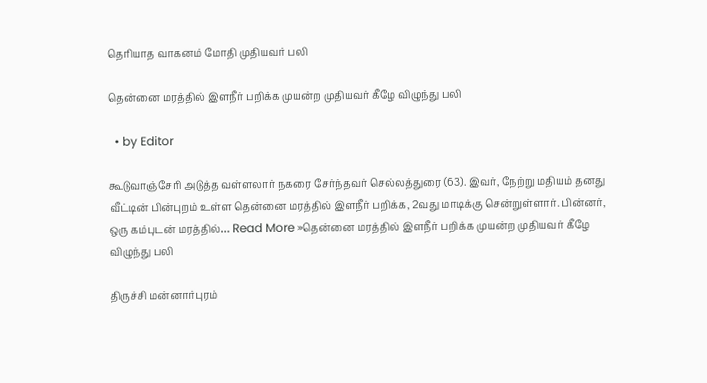தெரியாத வாகனம் மோதி முதியவர் பலி

தென்னை மரத்தில் இளநீர் பறிக்க முயன்ற முதியவர் கீழே விழுந்து பலி

  • by Editor

கூடுவாஞ்சேரி அடுத்த வள்ளலார் நகரை சேர்ந்தவர் செல்லத்துரை (63). இவர், நேற்று மதியம் தனது வீட்டின் பின்புறம் உள்ள தென்னை மரத்தில் இளநீர் பறிக்க, 2வது மாடிக்கு சென்றுள்ளார். பின்னர், ஒரு கம்புடன் மரத்தில்… Read More »தென்னை மரத்தில் இளநீர் பறிக்க முயன்ற முதியவர் கீழே விழுந்து பலி

திருச்சி மன்னார்புரம்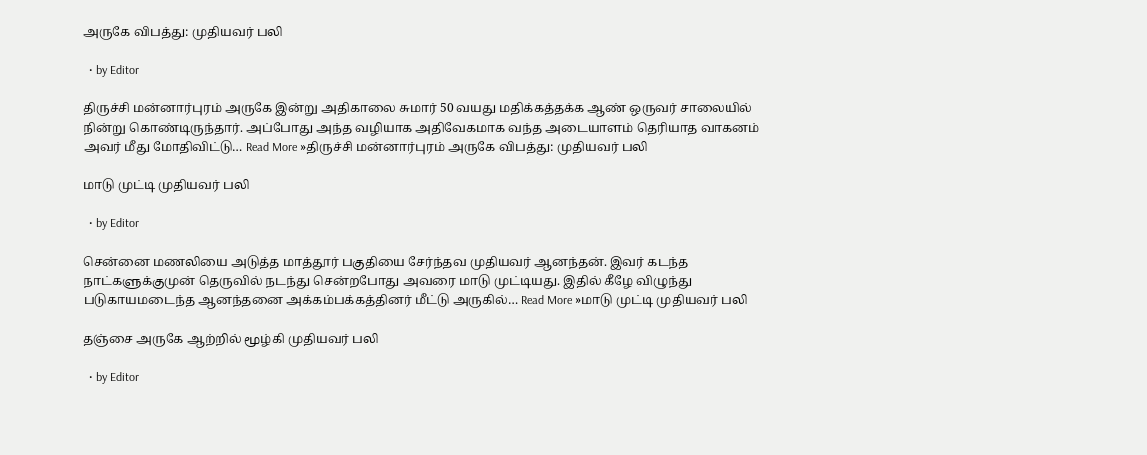அருகே விபத்து: முதியவர் பலி

  • by Editor

திருச்சி மன்னார்புரம் அருகே இன்று அதிகாலை சுமார் 50 வயது மதிக்கத்தக்க ஆண் ஒருவர் சாலையில் நின்று கொண்டிருந்தார். அப்போது அந்த வழியாக அதிவேகமாக வந்த அடையாளம் தெரியாத வாகனம் அவர் மீது மோதிவிட்டு… Read More »திருச்சி மன்னார்புரம் அருகே விபத்து: முதியவர் பலி

மாடு முட்டி முதியவர் பலி

  • by Editor

சென்னை மணலியை அடுத்த மாத்தூர் பகுதியை சேர்ந்தவ முதியவர் ஆனந்தன். இவர் கடந்த நாட்களுக்குமுன் தெருவில் நடந்து சென்றபோது அவரை மாடு முட்டியது. இதில் கீழே விழுந்து படுகாயமடைந்த ஆனந்தனை அக்கம்பக்கத்தினர் மீட்டு அருகில்… Read More »மாடு முட்டி முதியவர் பலி

தஞ்சை அருகே ஆற்றில் மூழ்கி முதியவர் பலி

  • by Editor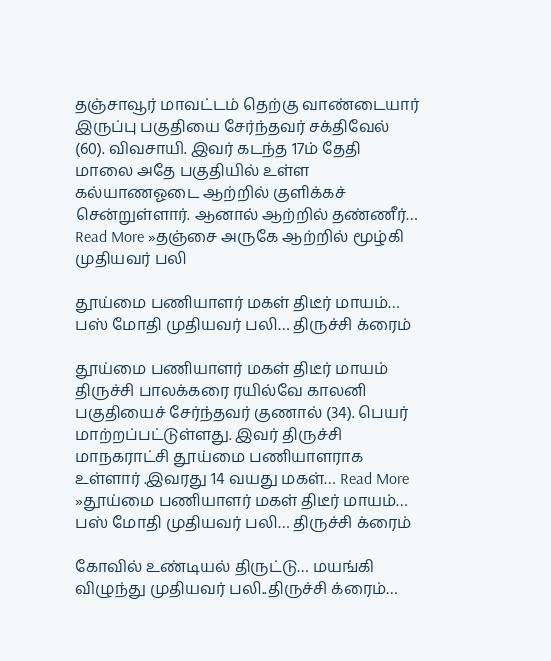தஞ்சாவூர் மாவட்டம் தெற்கு வாண்டையார் இருப்பு பகுதியை சேர்ந்தவர் சக்திவேல் (60). விவசாயி. இவர் கடந்த 17ம் தேதி மாலை அதே பகுதியில் உள்ள கல்யாணஓடை ஆற்றில் குளிக்கச் சென்றுள்ளார். ஆனால் ஆற்றில் தண்ணீர்… Read More »தஞ்சை அருகே ஆற்றில் மூழ்கி முதியவர் பலி

தூய்மை பணியாளர் மகள் திடீர் மாயம்… பஸ் மோதி முதியவர் பலி… திருச்சி க்ரைம்

தூய்மை பணியாளர் மகள் திடீர் மாயம் திருச்சி பாலக்கரை ரயில்வே காலனி பகுதியைச் சேர்ந்தவர் குணால் (34). பெயர் மாற்றப்பட்டுள்ளது. இவர் திருச்சி மாநகராட்சி தூய்மை பணியாளராக உள்ளார் .இவரது 14 வயது மகள்… Read More »தூய்மை பணியாளர் மகள் திடீர் மாயம்… பஸ் மோதி முதியவர் பலி… திருச்சி க்ரைம்

கோவில் உண்டியல் திருட்டு… மயங்கி விழுந்து முதியவர் பலி..திருச்சி க்ரைம்…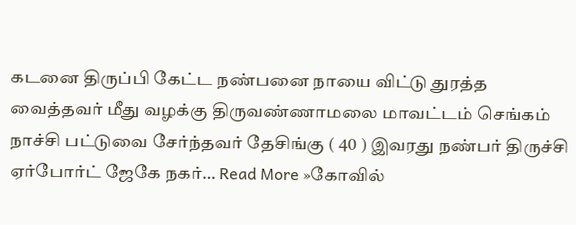கடனை திருப்பி கேட்ட நண்பனை நாயை விட்டு துரத்த வைத்தவர் மீது வழக்கு திருவண்ணாமலை மாவட்டம் செங்கம் நாச்சி பட்டுவை சேர்ந்தவர் தேசிங்கு ( 40 ) இவரது நண்பர் திருச்சி ஏர்போர்ட் ஜேகே நகர்… Read More »கோவில்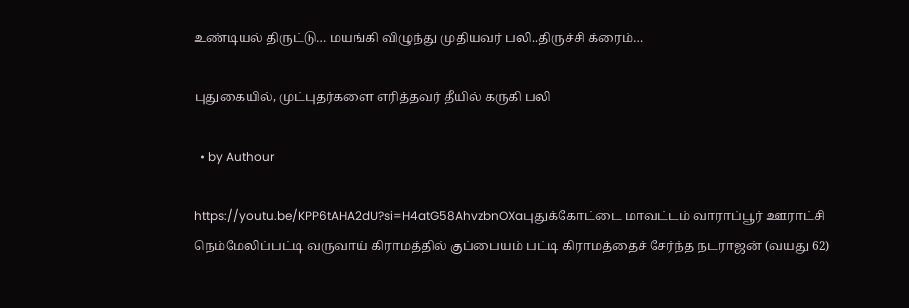உண்டியல் திருட்டு… மயங்கி விழுந்து முதியவர் பலி..திருச்சி க்ரைம்…

புதுகையில், முட்புதர்களை எரித்தவர் தீயில் கருகி பலி

  • by Authour

https://youtu.be/KPP6tAHA2dU?si=H4atG58AhvzbnOXaபுதுக்கோட்டை மாவட்டம் வாராப்பூர் ஊராட்சி நெம்மேலிப்பட்டி வருவாய் கிராமத்தில் குப்பையம் பட்டி கிராமத்தைச் சேர்ந்த நடராஜன் (வயது 62)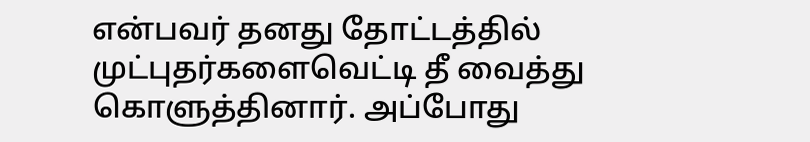என்பவர் தனது தோட்டத்தில் முட்புதர்களைவெட்டி தீ வைத்து கொளுத்தினார். அப்போது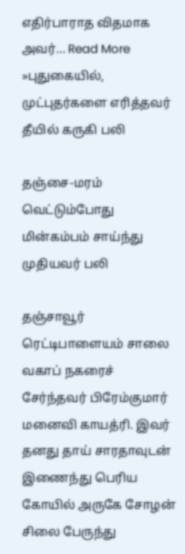எதிர்பாராத விதமாக அவர்… Read More »புதுகையில், முட்புதர்களை எரித்தவர் தீயில் கருகி பலி

தஞ்சை-மரம் வெட்டும்போது மின்கம்பம் சாய்ந்து முதியவர் பலி

தஞ்சாவூர் ரெட்டிபாளையம் சாலை வகாப் நகரைச் சேர்ந்தவர் பிரேம்குமார் மனைவி காயத்ரி. இவர் தனது தாய் சாரதாவுடன் இணைந்து பெரிய கோயில் அருகே சோழன் சிலை பேருந்து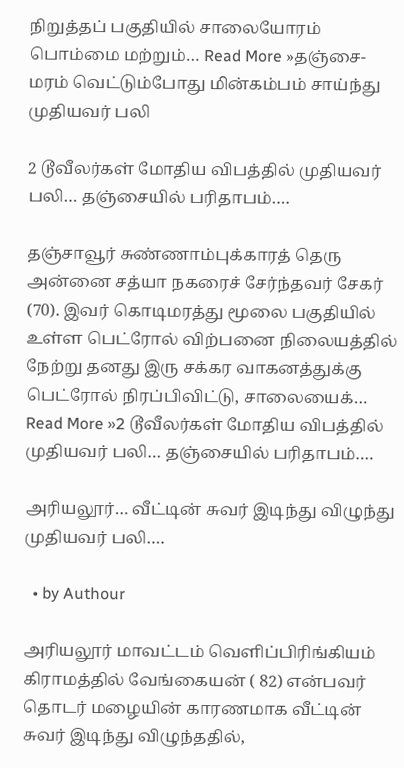நிறுத்தப் பகுதியில் சாலையோரம் பொம்மை மற்றும்… Read More »தஞ்சை-மரம் வெட்டும்போது மின்கம்பம் சாய்ந்து முதியவர் பலி

2 டூவீலர்கள் மோதிய விபத்தில் முதியவர் பலி… தஞ்சையில் பரிதாபம்….

தஞ்சாவூர் சுண்ணாம்புக்காரத் தெரு அன்னை சத்யா நகரைச் சேர்ந்தவர் சேகர் (70). இவர் கொடிமரத்து மூலை பகுதியில் உள்ள பெட்ரோல் விற்பனை நிலையத்தில் நேற்று தனது இரு சக்கர வாகனத்துக்கு பெட்ரோல் நிரப்பிவிட்டு, சாலையைக்… Read More »2 டூவீலர்கள் மோதிய விபத்தில் முதியவர் பலி… தஞ்சையில் பரிதாபம்….

அரியலூர்… வீட்டின் சுவர் இடிந்து விழுந்து முதியவர் பலி….

  • by Authour

அரியலூர் மாவட்டம் வெளிப்பிரிங்கியம் கிராமத்தில் வேங்கையன் ( 82) என்பவர் தொடர் மழையின் காரணமாக வீட்டின் சுவர் இடிந்து விழுந்ததில்,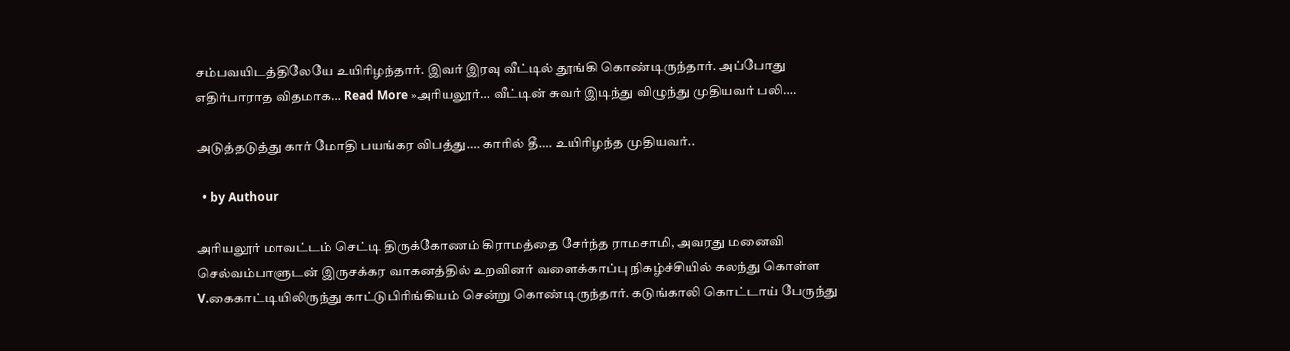சம்பவயிடத்திலேயே உயிரிழந்தார். இவர் இரவு வீட்டில் தூங்கி கொண்டிருந்தார். அப்போது எதிர்பாராத விதமாக… Read More »அரியலூர்… வீட்டின் சுவர் இடிந்து விழுந்து முதியவர் பலி….

அடுத்தடுத்து கார் மோதி பயங்கர விபத்து…. காரில் தீ…. உயிரிழந்த முதியவர்..

  • by Authour

அரியலூர் மாவட்டம் செட்டி திருக்கோணம் கிராமத்தை சேர்ந்த ராமசாமி, அவரது மனைவி செல்வம்பாளுடன் இருசக்கர வாகனத்தில் உறவினர் வளைக்காப்பு நிகழ்ச்சியில் கலந்து கொள்ள V.கைகாட்டியிலிருந்து காட்டுபிரிங்கியம் சென்று கொண்டிருந்தார். கடுங்காலி கொட்டாய் பேருந்து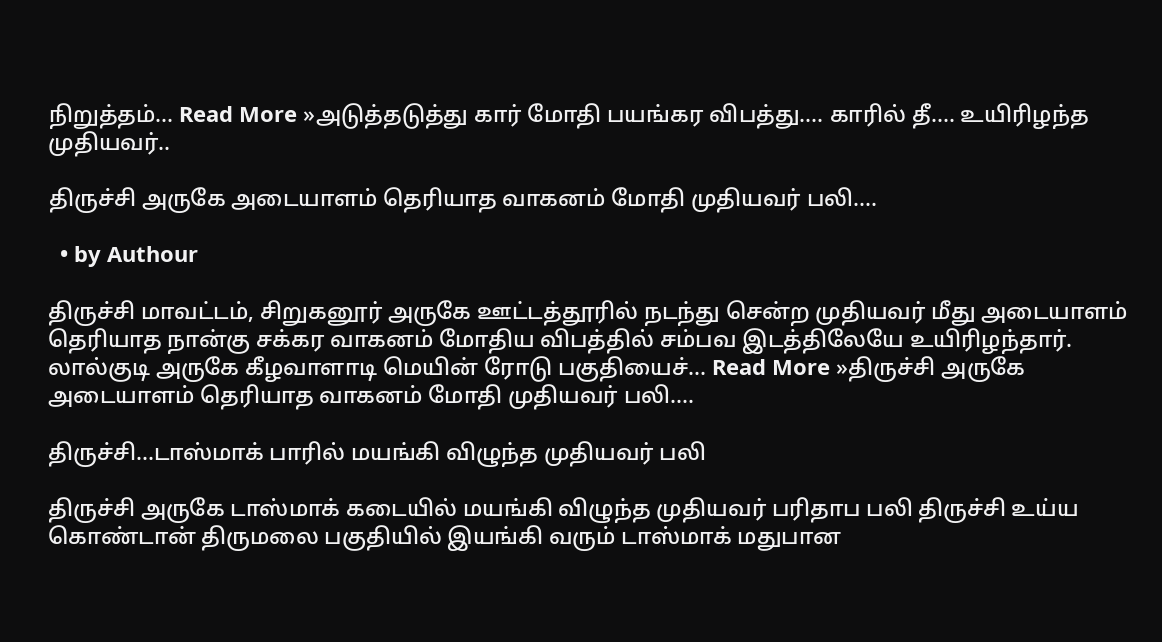நிறுத்தம்… Read More »அடுத்தடுத்து கார் மோதி பயங்கர விபத்து…. காரில் தீ…. உயிரிழந்த முதியவர்..

திருச்சி அருகே அடையாளம் தெரியாத வாகனம் மோதி முதியவர் பலி….

  • by Authour

திருச்சி மாவட்டம், சிறுகனூர் அருகே ஊட்டத்தூரில் நடந்து சென்ற முதியவர் மீது அடையாளம் தெரியாத நான்கு சக்கர வாகனம் மோதிய விபத்தில் சம்பவ இடத்திலேயே உயிரிழந்தார். லால்குடி அருகே கீழவாளாடி மெயின் ரோடு பகுதியைச்… Read More »திருச்சி அருகே அடையாளம் தெரியாத வாகனம் மோதி முதியவர் பலி….

திருச்சி…டாஸ்மாக் பாரில் மயங்கி விழுந்த முதியவர் பலி

திருச்சி அருகே டாஸ்மாக் கடையில் மயங்கி விழுந்த முதியவர் பரிதாப பலி திருச்சி உய்ய கொண்டான் திருமலை பகுதியில் இயங்கி வரும் டாஸ்மாக் மதுபான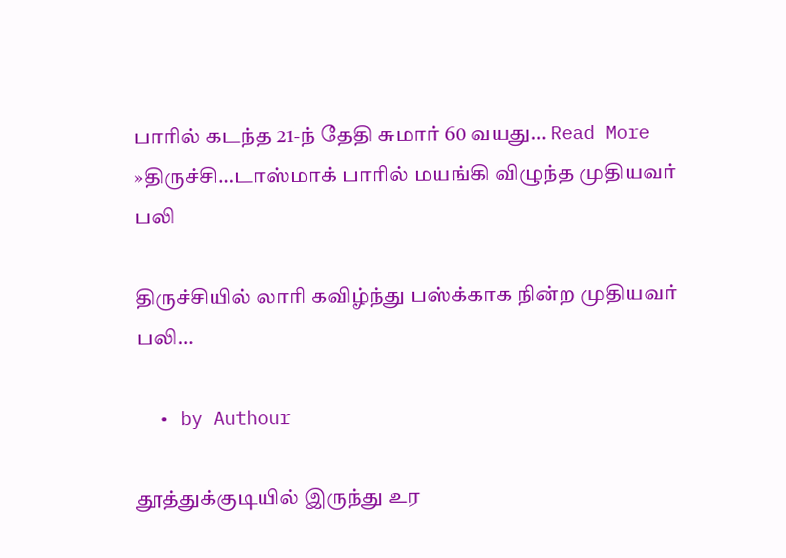பாரில் கடந்த 21-ந் தேதி சுமார் 60 வயது… Read More »திருச்சி…டாஸ்மாக் பாரில் மயங்கி விழுந்த முதியவர் பலி

திருச்சியில் லாரி கவிழ்ந்து பஸ்க்காக நின்ற முதியவர் பலி…

  • by Authour

தூத்துக்குடியில் இருந்து உர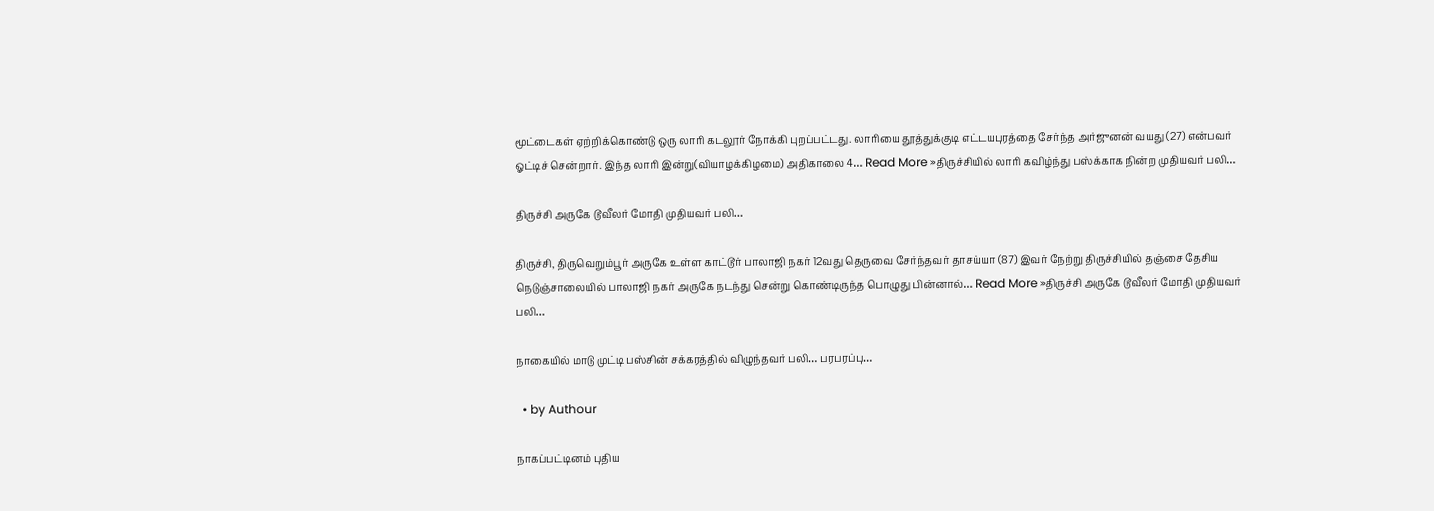மூட்டைகள் ஏற்றிக்கொண்டு ஒரு லாரி கடலூர் நோக்கி புறப்பட்டது. லாரியை தூத்துக்குடி எட்டயபுரத்தை சேர்ந்த அர்ஜுனன் வயது (27) என்பவர் ஓட்டிச் சென்றார். இந்த லாரி இன்று(வியாழக்கிழமை) அதிகாலை 4… Read More »திருச்சியில் லாரி கவிழ்ந்து பஸ்க்காக நின்ற முதியவர் பலி…

திருச்சி அருகே டூவீலர் மோதி முதியவர் பலி…

திருச்சி, திருவெறும்பூர் அருகே உள்ள காட்டூர் பாலாஜி நகர் 12வது தெருவை சேர்ந்தவர் தாசய்யா (87) இவர் நேற்று திருச்சியில் தஞ்சை தேசிய நெடுஞ்சாலையில் பாலாஜி நகர் அருகே நடந்து சென்று கொண்டிருந்த பொழுது பின்னால்… Read More »திருச்சி அருகே டூவீலர் மோதி முதியவர் பலி…

நாகையில் மாடு முட்டி பஸ்சின் சக்கரத்தில் விழுந்தவர் பலி… பரபரப்பு…

  • by Authour

நாகப்பட்டினம் புதிய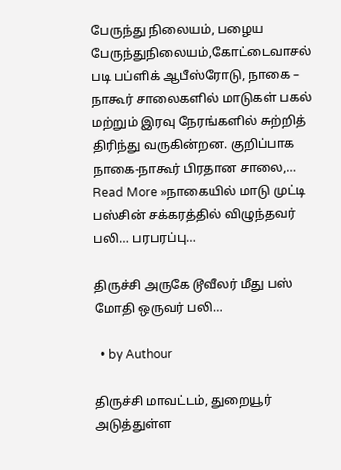பேருந்து நிலையம், பழைய பேருந்துநிலையம்,கோட்டைவாசல் படி பப்ளிக் ஆபீஸ்ரோடு, நாகை – நாகூர் சாலைகளில் மாடுகள் பகல் மற்றும் இரவு நேரங்களில் சுற்றித் திரிந்து வருகின்றன. குறிப்பாக நாகை-நாகூர் பிரதான சாலை,… Read More »நாகையில் மாடு முட்டி பஸ்சின் சக்கரத்தில் விழுந்தவர் பலி… பரபரப்பு…

திருச்சி அருகே டூவீலர் மீது பஸ் மோதி ஒருவர் பலி…

  • by Authour

திருச்சி மாவட்டம், துறையூர் அடுத்துள்ள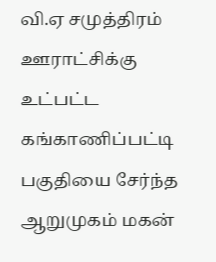வி.ஏ சமுத்திரம் ஊராட்சிக்கு உட்பட்ட கங்காணிப்பட்டி பகுதியை சேர்ந்த ஆறுமுகம் மகன்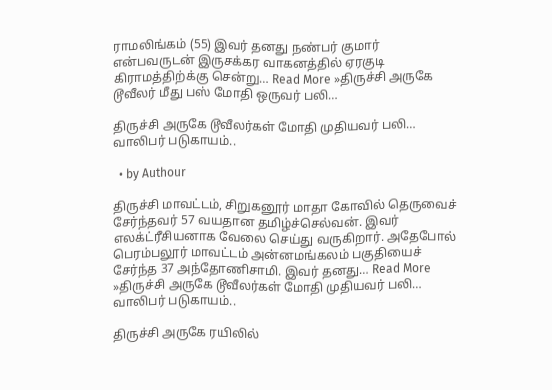ராமலிங்கம் (55) இவர் தனது நண்பர் குமார் என்பவருடன் இருசக்கர வாகனத்தில் ஏரகுடி கிராமத்திற்க்கு சென்று… Read More »திருச்சி அருகே டூவீலர் மீது பஸ் மோதி ஒருவர் பலி…

திருச்சி அருகே டூவீலர்கள் மோதி முதியவர் பலி… வாலிபர் படுகாயம்..

  • by Authour

திருச்சி மாவட்டம், சிறுகனூர் மாதா கோவில் தெருவைச் சேர்ந்தவர் 57 வயதான தமிழ்ச்செல்வன். இவர் எலக்ட்ரீசியனாக வேலை செய்து வருகிறார். அதேபோல் பெரம்பலூர் மாவட்டம் அன்னமங்கலம் பகுதியைச் சேர்ந்த 37 அந்தோணிசாமி. இவர் தனது… Read More »திருச்சி அருகே டூவீலர்கள் மோதி முதியவர் பலி… வாலிபர் படுகாயம்..

திருச்சி அருகே ரயிலில்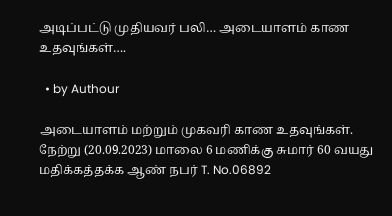அடிப்பட்டு முதியவர் பலி… அடையாளம் காண உதவுங்கள்….

  • by Authour

அடையாளம் மற்றும் முகவரி காண உதவுங்கள். நேற்று (20.09.2023) மாலை 6 மணிக்கு சுமார் 60 வயது மதிக்கத்தக்க ஆண் நபர் T. No.06892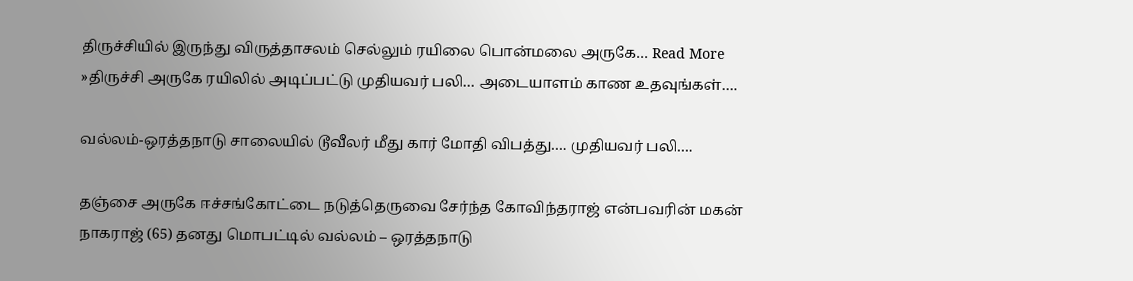திருச்சியில் இருந்து விருத்தாசலம் செல்லும் ரயிலை பொன்மலை அருகே… Read More »திருச்சி அருகே ரயிலில் அடிப்பட்டு முதியவர் பலி… அடையாளம் காண உதவுங்கள்….

வல்லம்-ஒரத்தநாடு சாலையில் டூவீலர் மீது கார் மோதி விபத்து…. முதியவர் பலி….

தஞ்சை அருகே ஈச்சங்கோட்டை நடுத்தெருவை சேர்ந்த கோவிந்தராஜ் என்பவரின் மகன் நாகராஜ் (65) தனது மொபட்டில் வல்லம் – ஒரத்தநாடு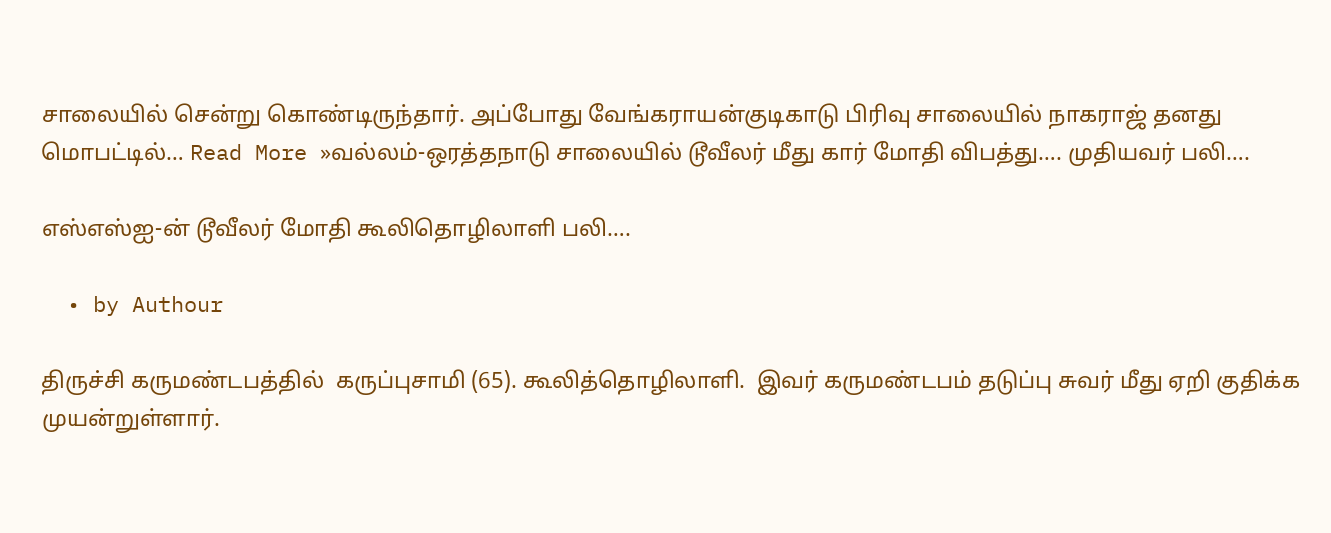சாலையில் சென்று கொண்டிருந்தார். அப்போது வேங்கராயன்குடிகாடு பிரிவு சாலையில் நாகராஜ் தனது மொபட்டில்… Read More »வல்லம்-ஒரத்தநாடு சாலையில் டூவீலர் மீது கார் மோதி விபத்து…. முதியவர் பலி….

எஸ்எஸ்ஐ-ன் டூவீலர் மோதி கூலிதொழிலாளி பலி….

  • by Authour

திருச்சி கருமண்டபத்தில்  கருப்புசாமி (65). கூலித்தொழிலாளி.  இவர் கருமண்டபம் தடுப்பு சுவர் மீது ஏறி குதிக்க முயன்றுள்ளார்.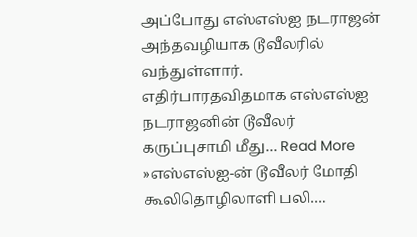அப்போது எஸ்எஸ்ஐ நடராஜன் அந்தவழியாக டூவீலரில் வந்துள்ளார். எதிர்பாரதவிதமாக எஸ்எஸ்ஐ நடராஜனின் டூவீலர் கருப்புசாமி மீது… Read More »எஸ்எஸ்ஐ-ன் டூவீலர் மோதி கூலிதொழிலாளி பலி….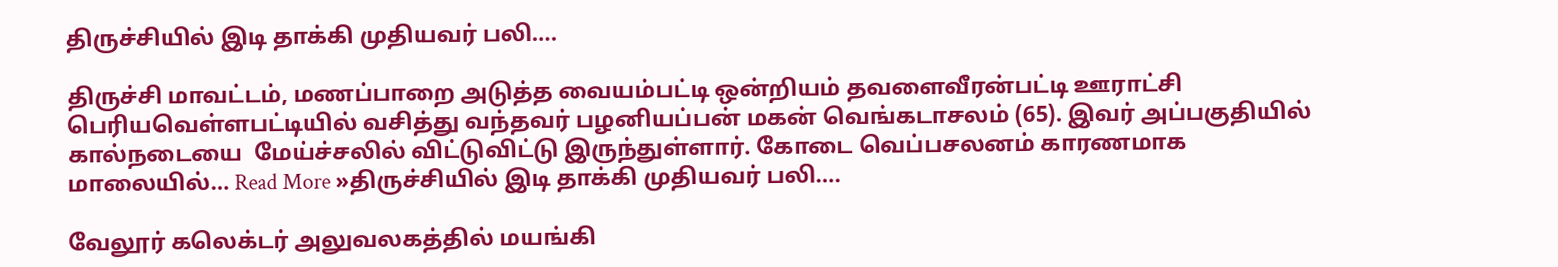திருச்சியில் இடி தாக்கி முதியவர் பலி….

திருச்சி மாவட்டம், மணப்பாறை அடுத்த வையம்பட்டி ஒன்றியம் தவளைவீரன்பட்டி ஊராட்சி பெரியவெள்ளபட்டியில் வசித்து வந்தவர் பழனியப்பன் மகன் வெங்கடாசலம் (65). இவர் அப்பகுதியில் கால்நடையை  மேய்ச்சலில் விட்டுவிட்டு இருந்துள்ளார். கோடை வெப்பசலனம் காரணமாக மாலையில்… Read More »திருச்சியில் இடி தாக்கி முதியவர் பலி….

வேலூர் கலெக்டர் அலுவலகத்தில் மயங்கி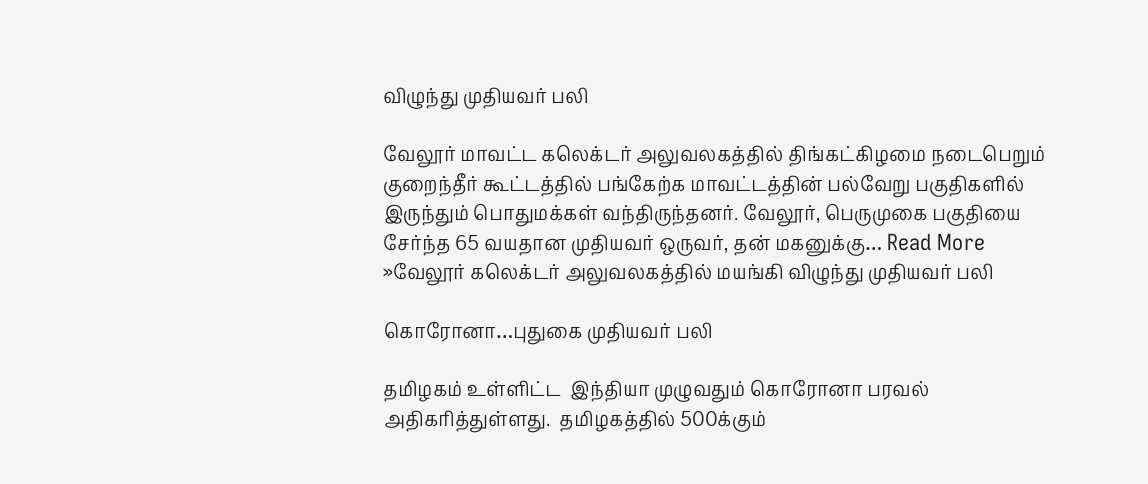விழுந்து முதியவர் பலி

வேலூர் மாவட்ட கலெக்டர் அலுவலகத்தில் திங்கட்கிழமை நடைபெறும் குறைந்தீர் கூட்டத்தில் பங்கேற்க மாவட்டத்தின் பல்வேறு பகுதிகளில் இருந்தும் பொதுமக்கள் வந்திருந்தனர். வேலூர், பெருமுகை பகுதியை சேர்ந்த 65 வயதான முதியவர் ஒருவர், தன் மகனுக்கு… Read More »வேலூர் கலெக்டர் அலுவலகத்தில் மயங்கி விழுந்து முதியவர் பலி

கொரோனா…புதுகை முதியவர் பலி

தமிழகம் உள்ளிட்ட  இந்தியா முழுவதும் கொரோனா பரவல் அதிகரித்துள்ளது.  தமிழகத்தில் 500க்கும்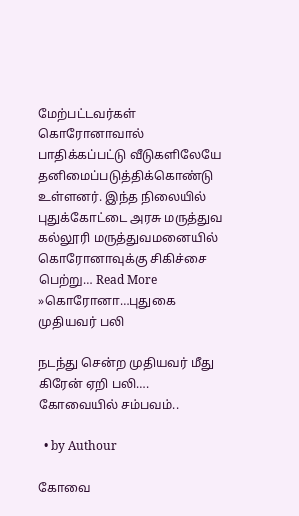மேற்பட்டவர்கள் கொரோனாவால் பாதிக்கப்பட்டு வீடுகளிலேயே  தனிமைப்படுத்திக்கொண்டு உள்ளனர். இந்த நிலையில் புதுக்கோட்டை அரசு மருத்துவ கல்லூரி மருத்துவமனையில்  கொரோனாவுக்கு சிகிச்சை பெற்று… Read More »கொரோனா…புதுகை முதியவர் பலி

நடந்து சென்ற முதியவர் மீது கிரேன் ஏறி பலி…. கோவையில் சம்பவம்..

  • by Authour

கோவை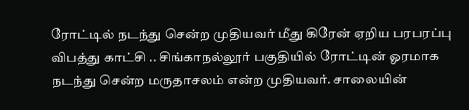ரோட்டில் நடந்து சென்ற முதியவர் மீது கிரேன் ஏறிய பரபரப்பு விபத்து காட்சி .. சிங்காநல்லூர் பகுதியில் ரோட்டின் ஓரமாக நடந்து சென்ற மருதாசலம் என்ற முதியவர். சாலையின்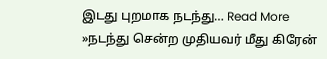இடது புறமாக நடந்து… Read More »நடந்து சென்ற முதியவர் மீது கிரேன்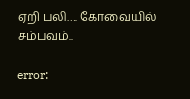ஏறி பலி…. கோவையில் சம்பவம்..

error: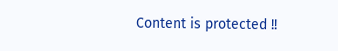Content is protected !!